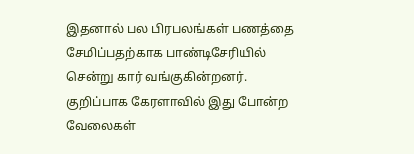இதனால் பல பிரபலங்கள் பணத்தை சேமிப்பதற்காக பாண்டிசேரியில் சென்று கார் வங்குகின்றனர். குறிப்பாக கேரளாவில் இது போன்ற வேலைகள்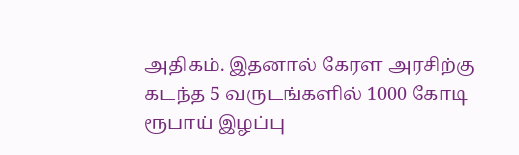அதிகம். இதனால் கேரள அரசிற்கு கடந்த 5 வருடங்களில் 1000 கோடி ரூபாய் இழப்பு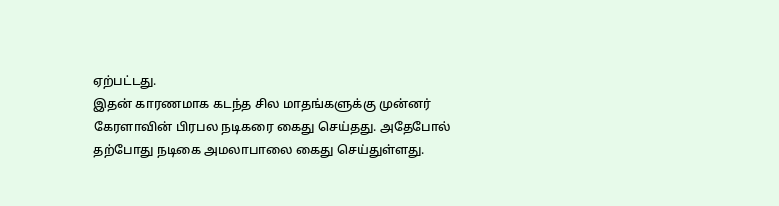ஏற்பட்டது.
இதன் காரணமாக கடந்த சில மாதங்களுக்கு முன்னர் கேரளாவின் பிரபல நடிகரை கைது செய்தது. அதேபோல் தற்போது நடிகை அமலாபாலை கைது செய்துள்ளது.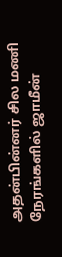அதன்பின்னர் சில மணி நேரங்களில் ஜாமீன்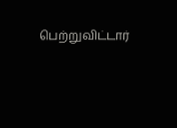பெற்றுவிட்டார்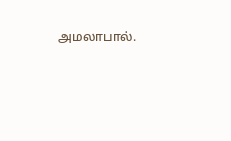அமலாபால்.